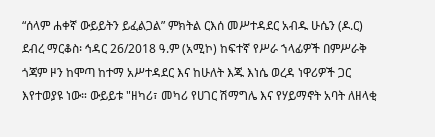“ሰላም ሐቀኛ ውይይትን ይፈልጋል” ምክትል ርእሰ መሥተዳደር አብዱ ሁሴን (ዶ.ር)
ደብረ ማርቆስ፡ ኅዳር 26/2018 ዓ.ም (አሚኮ) ከፍተኛ የሥራ ኀላፊዎች በምሥራቅ ጎጃም ዞን ከሞጣ ከተማ አሥተዳደር እና ከሁለት እጁ እነሴ ወረዳ ነዋሪዎች ጋር እየተወያዩ ነው። ውይይቱ "ዘካሪ፣ መካሪ የሀገር ሽማግሌ እና የሃይማኖት አባት ለዘላቂ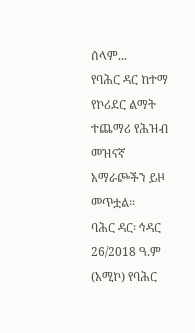ሰላም...
የባሕር ዳር ከተማ የኮሪደር ልማት ተጨማሪ የሕዝብ መዝናኛ አማራጮችን ይዞ መጥቷል።
ባሕር ዳር፡ ኅዳር 26/2018 ዓ.ም (አሚኮ) የባሕር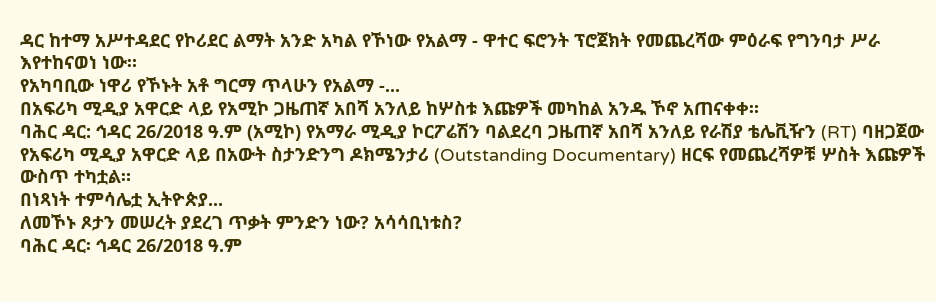ዳር ከተማ አሥተዳደር የኮሪደር ልማት አንድ አካል የኾነው የአልማ - ዋተር ፍሮንት ፕሮጀክት የመጨረሻው ምዕራፍ የግንባታ ሥራ እየተከናወነ ነው።
የአካባቢው ነዋሪ የኾኑት አቶ ግርማ ጥላሁን የአልማ -...
በአፍሪካ ሚዲያ አዋርድ ላይ የአሚኮ ጋዜጠኛ አበሻ አንለይ ከሦስቱ እጩዎች መካከል አንዱ ኾኖ አጠናቀቀ።
ባሕር ዳር: ኅዳር 26/2018 ዓ.ም (አሚኮ) የአማራ ሚዲያ ኮርፖሬሽን ባልደረባ ጋዜጠኛ አበሻ አንለይ የራሽያ ቴሌቪዥን (RT) ባዘጋጀው የአፍሪካ ሚዲያ አዋርድ ላይ በአውት ስታንድንግ ዶክሜንታሪ (Outstanding Documentary) ዘርፍ የመጨረሻዎቹ ሦስት እጩዎች ውስጥ ተካቷል።
በነጻነት ተምሳሌቷ ኢትዮጵያ...
ለመኾኑ ጾታን መሠረት ያደረገ ጥቃት ምንድን ነው? አሳሳቢነቱስ?
ባሕር ዳር፡ ኅዳር 26/2018 ዓ.ም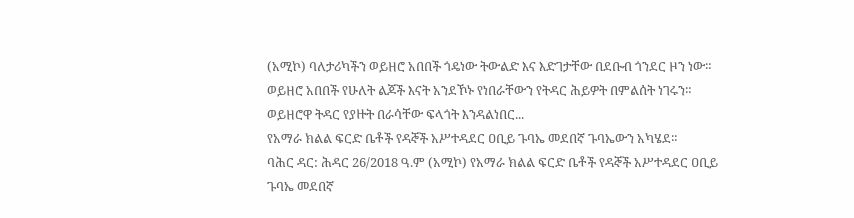(አሚኮ) ባለታሪካችን ወይዘሮ አበበች ጎዴነው ትውልድ እና እድገታቸው በደቡብ ጎንደር ዞን ነው። ወይዘሮ አበበች የሁለት ልጆች እናት አንደኾኑ የነበራቸውን የትዳር ሕይዎት በምልሰት ነገሩን።
ወይዘሮዋ ትዳር የያዙት በራሳቸው ፍላጎት እንዳልነበር...
የአማራ ክልል ፍርድ ቤቶች የዳኞች አሥተዳደር ዐቢይ ጉባኤ መደበኛ ጉባኤውን አካሄደ።
ባሕር ዳር: ሕዳር 26/2018 ዓ.ም (አሚኮ) የአማራ ክልል ፍርድ ቤቶች የዳኞች አሥተዳደር ዐቢይ ጉባኤ መደበኛ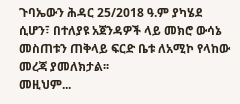ጉባኤውን ሕዳር 25/2018 ዓ.ም ያካሄደ ሲሆን፣ በተለያዩ አጀንዳዎች ላይ መክሮ ውሳኔ መስጠቱን ጠቅላይ ፍርድ ቤቱ ለአሚኮ የላከው መረጃ ያመለክታል፡፡
መዚህም...